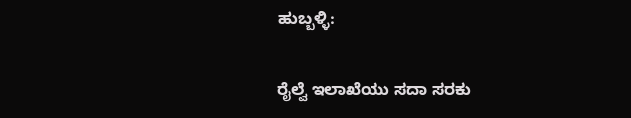ಹುಬ್ಬಳ್ಳಿ:

ರೈಲ್ವೆ ಇಲಾಖೆಯು ಸದಾ ಸರಕು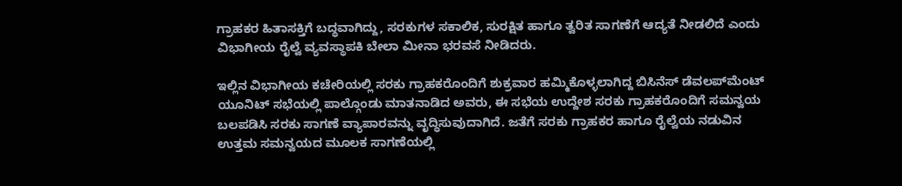ಗ್ರಾಹಕರ ಹಿತಾಸಕ್ತಿಗೆ ಬದ್ಧವಾಗಿದ್ದು, ಸರಕುಗಳ ಸಕಾಲಿಕ, ಸುರಕ್ಷಿತ ಹಾಗೂ ತ್ವರಿತ ಸಾಗಣೆಗೆ ಆದ್ಯತೆ ನೀಡಲಿದೆ ಎಂದು ವಿಭಾಗೀಯ ರೈಲ್ವೆ ವ್ಯವಸ್ಥಾಪಕಿ ಬೇಲಾ ಮೀನಾ ಭರವಸೆ ನೀಡಿದರು.

ಇಲ್ಲಿನ ವಿಭಾಗೀಯ ಕಚೇರಿಯಲ್ಲಿ ಸರಕು ಗ್ರಾಹಕರೊಂದಿಗೆ ಶುಕ್ರವಾರ ಹಮ್ಮಿಕೊಳ್ಳಲಾಗಿದ್ದ ಬಿಸಿನೆಸ್ ಡೆವಲಪ್‌ಮೆಂಟ್ ಯೂನಿಟ್ ಸಭೆಯಲ್ಲಿ ಪಾಲ್ಗೊಂಡು ಮಾತನಾಡಿದ ಅವರು, ಈ ಸಭೆಯ ಉದ್ದೇಶ ಸರಕು ಗ್ರಾಹಕರೊಂದಿಗೆ ಸಮನ್ವಯ ಬಲಪಡಿಸಿ ಸರಕು ಸಾಗಣೆ ವ್ಯಾಪಾರವನ್ನು ವೃದ್ಧಿಸುವುದಾಗಿದೆ. ಜತೆಗೆ ಸರಕು ಗ್ರಾಹಕರ ಹಾಗೂ ರೈಲ್ವೆಯ ನಡುವಿನ ಉತ್ತಮ ಸಮನ್ವಯದ ಮೂಲಕ ಸಾಗಣೆಯಲ್ಲಿ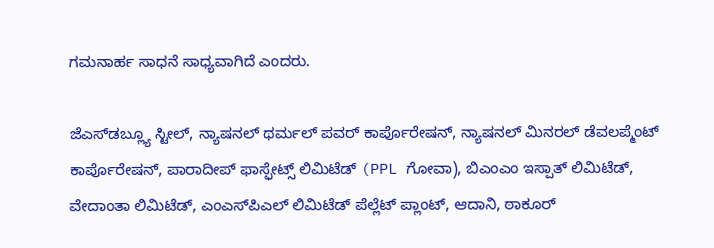ಗಮನಾರ್ಹ ಸಾಧನೆ ಸಾಧ್ಯವಾಗಿದೆ ಎಂದರು.

ಜೆಎಸ್‌ಡಬ್ಲ್ಯೂ ಸ್ಟೀಲ್, ನ್ಯಾಷನಲ್ ಥರ್ಮಲ್ ಪವರ್ ಕಾರ್ಪೊರೇಷನ್, ನ್ಯಾಷನಲ್ ಮಿನರಲ್ ಡೆವಲಪ್ಮೆಂಟ್ ಕಾರ್ಪೊರೇಷನ್, ಪಾರಾದೀಪ್ ಫಾಸ್ಫೇಟ್ಸ್ ಲಿಮಿಟೆಡ್ (PPL ಗೋವಾ), ಬಿಎಂಎಂ ಇಸ್ಪಾತ್ ಲಿಮಿಟೆಡ್, ವೇದಾಂತಾ ಲಿಮಿಟೆಡ್, ಎಂಎಸ್‌ಪಿಎಲ್ ಲಿಮಿಟೆಡ್ ಪೆಲ್ಲೆಟ್ ಪ್ಲಾಂಟ್, ಆದಾನಿ, ಠಾಕೂರ್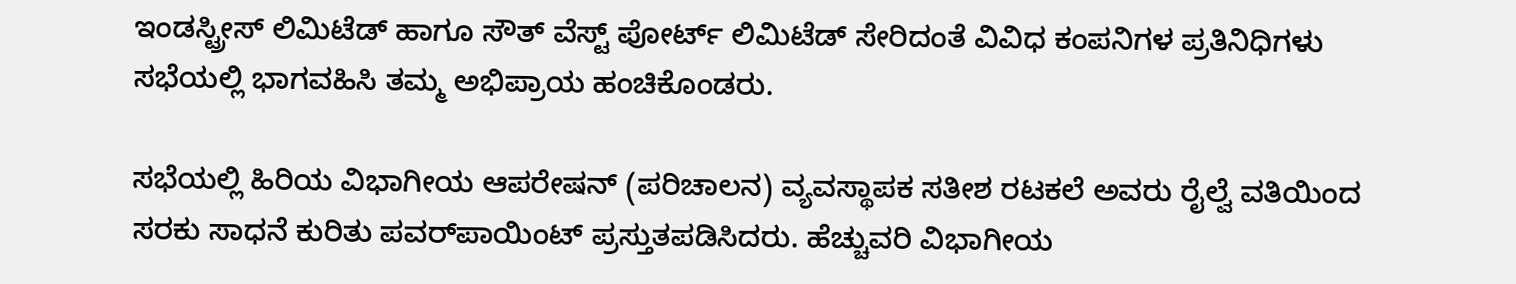ಇಂಡಸ್ಟ್ರೀಸ್ ಲಿಮಿಟೆಡ್ ಹಾಗೂ ಸೌತ್ ವೆಸ್ಟ್ ಪೋರ್ಟ್ ಲಿಮಿಟೆಡ್ ಸೇರಿದಂತೆ ವಿವಿಧ ಕಂಪನಿಗಳ ಪ್ರತಿನಿಧಿಗಳು ಸಭೆಯಲ್ಲಿ ಭಾಗವಹಿಸಿ ತಮ್ಮ ಅಭಿಪ್ರಾಯ ಹಂಚಿಕೊಂಡರು.

ಸಭೆಯಲ್ಲಿ ಹಿರಿಯ ವಿಭಾಗೀಯ ಆಪರೇಷನ್ (ಪರಿಚಾಲನ) ವ್ಯವಸ್ಥಾಪಕ ಸತೀಶ ರಟಕಲೆ ಅವರು ರೈಲ್ವೆ ವತಿಯಿಂದ ಸರಕು ಸಾಧನೆ ಕುರಿತು ಪವರ್‌ಪಾಯಿಂಟ್ ಪ್ರಸ್ತುತಪಡಿಸಿದರು. ಹೆಚ್ಚುವರಿ ವಿಭಾಗೀಯ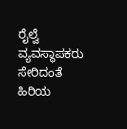ರೈಲ್ವೆ ವ್ಯವಸ್ಥಾಪಕರು ಸೇರಿದಂತೆ ಹಿರಿಯ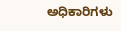ಅಧಿಕಾರಿಗಳು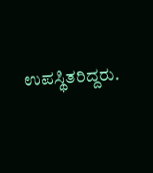ಉಪಸ್ಥಿತರಿದ್ದರು.